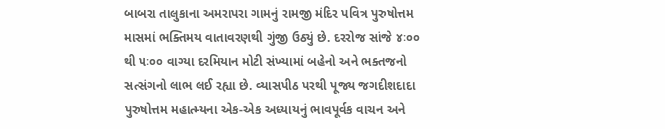બાબરા તાલુકાના અમરાપરા ગામનું રામજી મંદિર પવિત્ર પુરુષોત્તમ માસમાં ભક્તિમય વાતાવરણથી ગુંજી ઉઠ્યું છે. દરરોજ સાંજે ૪ઃ૦૦ થી ૫ઃ૦૦ વાગ્યા દરમિયાન મોટી સંખ્યામાં બહેનો અને ભક્તજનો સત્સંગનો લાભ લઈ રહ્યા છે. વ્યાસપીઠ પરથી પૂજ્ય જગદીશદાદા પુરુષોત્તમ મહાત્મ્યના એક-એક અધ્યાયનું ભાવપૂર્વક વાચન અને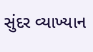સુંદર વ્યાખ્યાન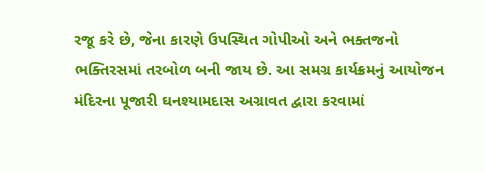રજૂ કરે છે, જેના કારણે ઉપસ્થિત ગોપીઓ અને ભક્તજનો ભક્તિરસમાં તરબોળ બની જાય છે. આ સમગ્ર કાર્યક્રમનું આયોજન મંદિરના પૂજારી ઘનશ્યામદાસ અગ્રાવત દ્વારા કરવામાં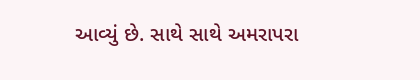આવ્યું છે. સાથે સાથે અમરાપરા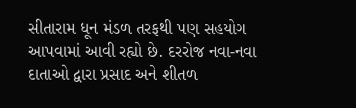સીતારામ ધૂન મંડળ તરફથી પણ સહયોગ આપવામાં આવી રહ્યો છે. દરરોજ નવા-નવા દાતાઓ દ્વારા પ્રસાદ અને શીતળ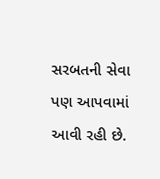સરબતની સેવા પણ આપવામાં આવી રહી છે.